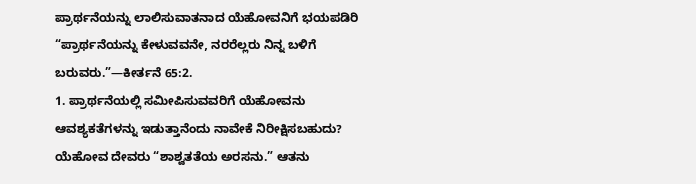ಪ್ರಾರ್ಥನೆಯನ್ನು ಲಾಲಿಸುವಾತನಾದ ಯೆಹೋವನಿಗೆ ಭಯಪಡಿರಿ
“ಪ್ರಾರ್ಥನೆಯನ್ನು ಕೇಳುವವನೇ, ನರರೆಲ್ಲರು ನಿನ್ನ ಬಳಿಗೆ ಬರುವರು.”—ಕೀರ್ತನೆ 65:2.
1. ಪ್ರಾರ್ಥನೆಯಲ್ಲಿ ಸಮೀಪಿಸುವವರಿಗೆ ಯೆಹೋವನು ಆವಶ್ಯಕತೆಗಳನ್ನು ಇಡುತ್ತಾನೆಂದು ನಾವೇಕೆ ನಿರೀಕ್ಷಿಸಬಹುದು?
ಯೆಹೋವ ದೇವರು “ಶಾಶ್ವತತೆಯ ಅರಸನು.” ಆತನು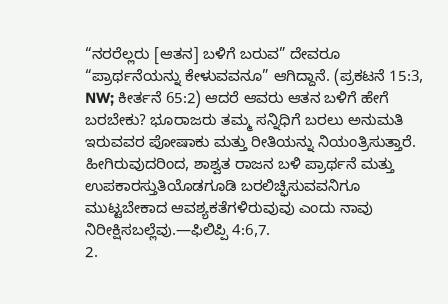“ನರರೆಲ್ಲರು [ಆತನ] ಬಳಿಗೆ ಬರುವ” ದೇವರೂ “ಪ್ರಾರ್ಥನೆಯನ್ನು ಕೇಳುವವನೂ” ಆಗಿದ್ದಾನೆ. (ಪ್ರಕಟನೆ 15:3, NW; ಕೀರ್ತನೆ 65:2) ಆದರೆ ಆವರು ಆತನ ಬಳಿಗೆ ಹೇಗೆ ಬರಬೇಕು? ಭೂರಾಜರು ತಮ್ಮ ಸನ್ನಿಧಿಗೆ ಬರಲು ಅನುಮತಿ ಇರುವವರ ಪೋಷಾಕು ಮತ್ತು ರೀತಿಯನ್ನು ನಿಯಂತ್ರಿಸುತ್ತಾರೆ. ಹೀಗಿರುವುದರಿಂದ, ಶಾಶ್ವತ ರಾಜನ ಬಳಿ ಪ್ರಾರ್ಥನೆ ಮತ್ತು ಉಪಕಾರಸ್ತುತಿಯೊಡಗೂಡಿ ಬರಲಿಚ್ಫಿಸುವವನಿಗೂ ಮುಟ್ಟಬೇಕಾದ ಆವಶ್ಯಕತೆಗಳಿರುವುವು ಎಂದು ನಾವು ನಿರೀಕ್ಷಿಸಬಲ್ಲೆವು.—ಫಿಲಿಪ್ಪಿ 4:6,7.
2.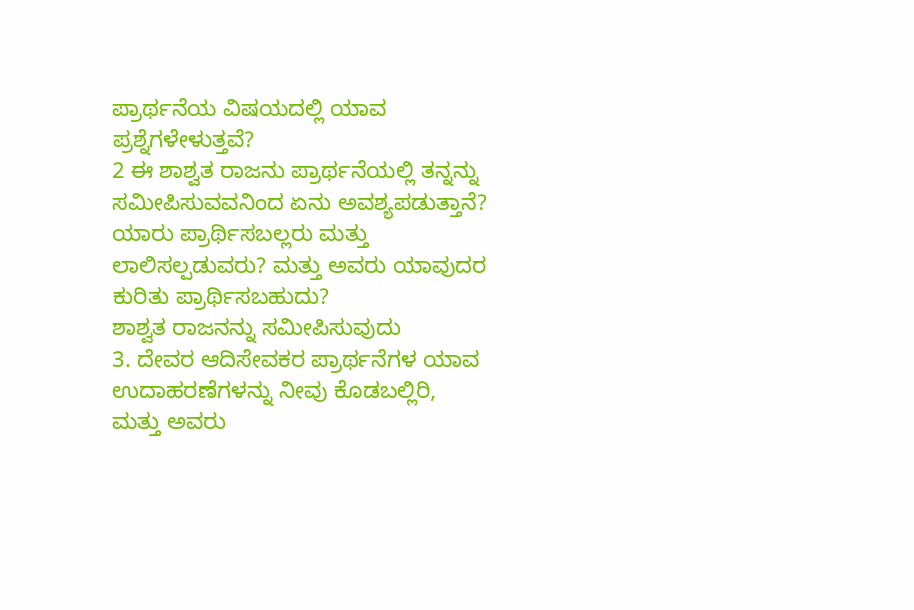ಪ್ರಾರ್ಥನೆಯ ವಿಷಯದಲ್ಲಿ ಯಾವ ಪ್ರಶ್ನೆಗಳೇಳುತ್ತವೆ?
2 ಈ ಶಾಶ್ವತ ರಾಜನು ಪ್ರಾರ್ಥನೆಯಲ್ಲಿ ತನ್ನನ್ನು ಸಮೀಪಿಸುವವನಿಂದ ಏನು ಅವಶ್ಯಪಡುತ್ತಾನೆ? ಯಾರು ಪ್ರಾರ್ಥಿಸಬಲ್ಲರು ಮತ್ತು ಲಾಲಿಸಲ್ಪಡುವರು? ಮತ್ತು ಅವರು ಯಾವುದರ ಕುರಿತು ಪ್ರಾರ್ಥಿಸಬಹುದು?
ಶಾಶ್ವತ ರಾಜನನ್ನು ಸಮೀಪಿಸುವುದು
3. ದೇವರ ಆದಿಸೇವಕರ ಪ್ರಾರ್ಥನೆಗಳ ಯಾವ ಉದಾಹರಣೆಗಳನ್ನು ನೀವು ಕೊಡಬಲ್ಲಿರಿ, ಮತ್ತು ಅವರು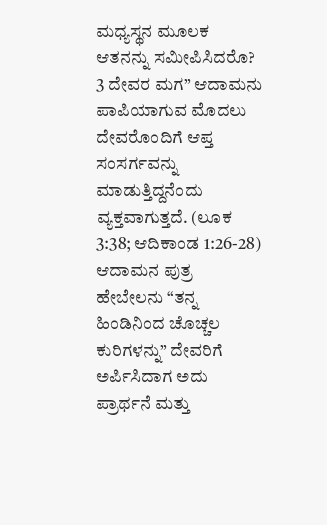ಮಧ್ಯಸ್ಥನ ಮೂಲಕ ಆತನನ್ನು ಸಮೀಪಿಸಿದರೊ?
3 ದೇವರ ಮಗ” ಆದಾಮನು ಪಾಪಿಯಾಗುವ ಮೊದಲು ದೇವರೊಂದಿಗೆ ಆಪ್ತ ಸಂಸರ್ಗವನ್ನು ಮಾಡುತ್ತಿದ್ದನೆಂದು ವ್ಯಕ್ತವಾಗುತ್ತದೆ. (ಲೂಕ 3:38; ಆದಿಕಾಂಡ 1:26-28) ಆದಾಮನ ಪುತ್ರ ಹೇಬೇಲನು “ತನ್ನ ಹಿಂಡಿನಿಂದ ಚೊಚ್ಚಲ ಕುರಿಗಳನ್ನು” ದೇವರಿಗೆ ಅರ್ಪಿಸಿದಾಗ ಅದು ಪ್ರಾರ್ಥನೆ ಮತ್ತು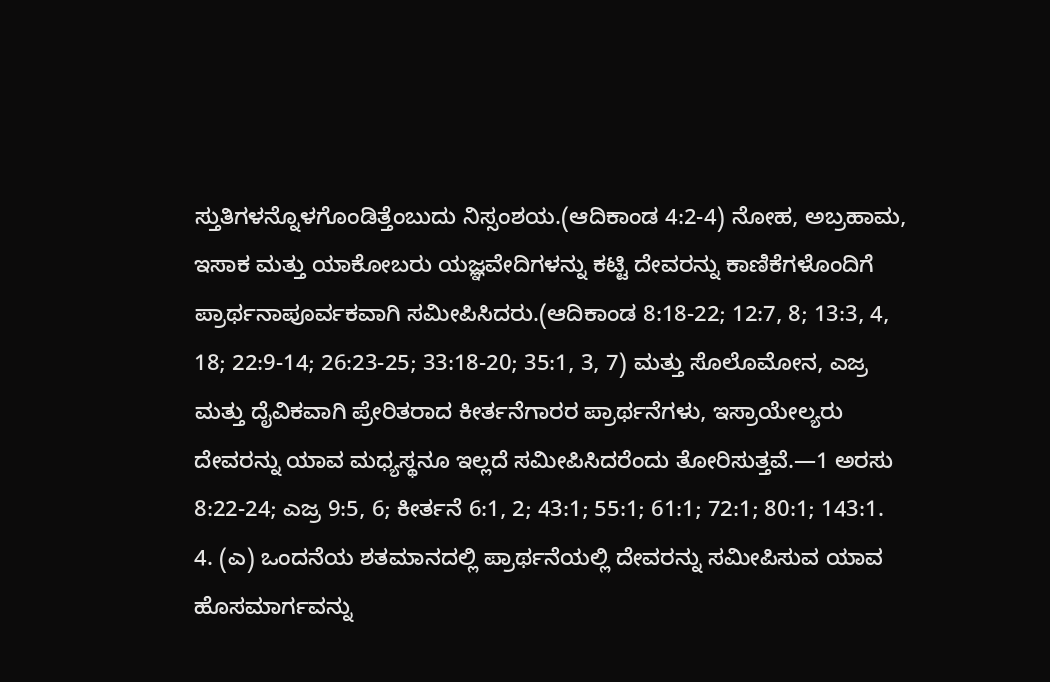ಸ್ತುತಿಗಳನ್ನೊಳಗೊಂಡಿತ್ತೆಂಬುದು ನಿಸ್ಸಂಶಯ.(ಆದಿಕಾಂಡ 4:2-4) ನೋಹ, ಅಬ್ರಹಾಮ, ಇಸಾಕ ಮತ್ತು ಯಾಕೋಬರು ಯಜ್ಞವೇದಿಗಳನ್ನು ಕಟ್ಟಿ ದೇವರನ್ನು ಕಾಣಿಕೆಗಳೊಂದಿಗೆ ಪ್ರಾರ್ಥನಾಪೂರ್ವಕವಾಗಿ ಸಮೀಪಿಸಿದರು.(ಆದಿಕಾಂಡ 8:18-22; 12:7, 8; 13:3, 4, 18; 22:9-14; 26:23-25; 33:18-20; 35:1, 3, 7) ಮತ್ತು ಸೊಲೊಮೋನ, ಎಜ್ರ ಮತ್ತು ದೈವಿಕವಾಗಿ ಪ್ರೇರಿತರಾದ ಕೀರ್ತನೆಗಾರರ ಪ್ರಾರ್ಥನೆಗಳು, ಇಸ್ರಾಯೇಲ್ಯರು ದೇವರನ್ನು ಯಾವ ಮಧ್ಯಸ್ಥನೂ ಇಲ್ಲದೆ ಸಮೀಪಿಸಿದರೆಂದು ತೋರಿಸುತ್ತವೆ.—1 ಅರಸು 8:22-24; ಎಜ್ರ 9:5, 6; ಕೀರ್ತನೆ 6:1, 2; 43:1; 55:1; 61:1; 72:1; 80:1; 143:1.
4. (ಎ) ಒಂದನೆಯ ಶತಮಾನದಲ್ಲಿ ಪ್ರಾರ್ಥನೆಯಲ್ಲಿ ದೇವರನ್ನು ಸಮೀಪಿಸುವ ಯಾವ ಹೊಸಮಾರ್ಗವನ್ನು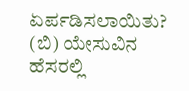ಏರ್ಪಡಿಸಲಾಯಿತು? (ಬಿ) ಯೇಸುವಿನ ಹೆಸರಲ್ಲಿ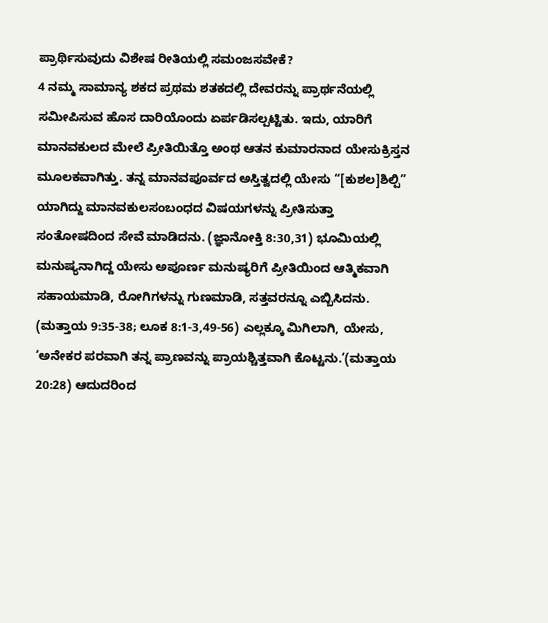ಪ್ರಾರ್ಥಿಸುವುದು ವಿಶೇಷ ರೀತಿಯಲ್ಲಿ ಸಮಂಜಸವೇಕೆ?
4 ನಮ್ಮ ಸಾಮಾನ್ಯ ಶಕದ ಪ್ರಥಮ ಶತಕದಲ್ಲಿ ದೇವರನ್ನು ಪ್ರಾರ್ಥನೆಯಲ್ಲಿ ಸಮೀಪಿಸುವ ಹೊಸ ದಾರಿಯೊಂದು ಏರ್ಪಡಿಸಲ್ಪಟ್ಟಿತು. ಇದು, ಯಾರಿಗೆ ಮಾನವಕುಲದ ಮೇಲೆ ಪ್ರೀತಿಯಿತ್ತೊ ಅಂಥ ಆತನ ಕುಮಾರನಾದ ಯೇಸುಕ್ರಿಸ್ತನ ಮೂಲಕವಾಗಿತ್ತು. ತನ್ನ ಮಾನವಪೂರ್ವದ ಅಸ್ತಿತ್ವದಲ್ಲಿ ಯೇಸು “[ಕುಶಲ]ಶಿಲ್ಪಿ” ಯಾಗಿದ್ದು ಮಾನವಕುಲಸಂಬಂಧದ ವಿಷಯಗಳನ್ನು ಪ್ರೀತಿಸುತ್ತಾ ಸಂತೋಷದಿಂದ ಸೇವೆ ಮಾಡಿದನು. (ಜ್ಞಾನೋಕ್ತಿ 8:30,31) ಭೂಮಿಯಲ್ಲಿ ಮನುಷ್ಯನಾಗಿದ್ದ ಯೇಸು ಅಪೂರ್ಣ ಮನುಷ್ಯರಿಗೆ ಪ್ರೀತಿಯಿಂದ ಆತ್ಮಿಕವಾಗಿ ಸಹಾಯಮಾಡಿ, ರೋಗಿಗಳನ್ನು ಗುಣಮಾಡಿ, ಸತ್ತವರನ್ನೂ ಎಬ್ಬಿಸಿದನು. (ಮತ್ತಾಯ 9:35-38; ಲೂಕ 8:1-3,49-56) ಎಲ್ಲಕ್ಕೂ ಮಿಗಿಲಾಗಿ, ಯೇಸು, ‘ಅನೇಕರ ಪರವಾಗಿ ತನ್ನ ಪ್ರಾಣವನ್ನು ಪ್ರಾಯಶ್ಚಿತ್ತವಾಗಿ ಕೊಟ್ಟನು.’(ಮತ್ತಾಯ 20:28) ಆದುದರಿಂದ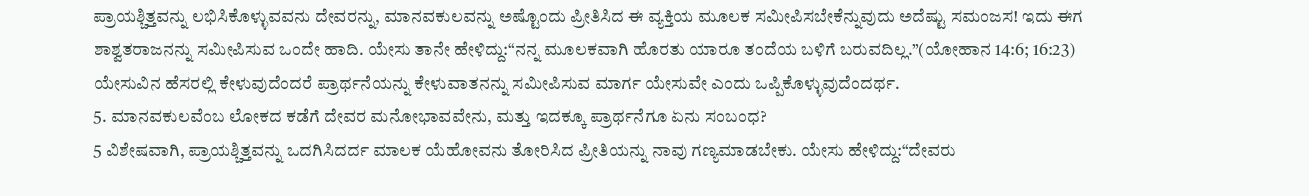ಪ್ರಾಯಶ್ಚಿತ್ತವನ್ನು ಲಭಿಸಿಕೊಳ್ಳುವವನು ದೇವರನ್ನು, ಮಾನವಕುಲವನ್ನು ಅಷ್ಟೊಂದು ಪ್ರೀತಿಸಿದ ಈ ವ್ಯಕ್ತಿಯ ಮೂಲಕ ಸಮೀಪಿಸಬೇಕೆನ್ನುವುದು ಅದೆಷ್ಟು ಸಮಂಜಸ! ಇದು ಈಗ ಶಾಶ್ವತರಾಜನನ್ನು ಸಮೀಪಿಸುವ ಒಂದೇ ಹಾದಿ. ಯೇಸು ತಾನೇ ಹೇಳಿದ್ದು:“ನನ್ನ ಮೂಲಕವಾಗಿ ಹೊರತು ಯಾರೂ ತಂದೆಯ ಬಳಿಗೆ ಬರುವದಿಲ್ಲ.”(ಯೋಹಾನ 14:6; 16:23) ಯೇಸುವಿನ ಹೆಸರಲ್ಲಿ ಕೇಳುವುದೆಂದರೆ ಪ್ರಾರ್ಥನೆಯನ್ನು ಕೇಳುವಾತನನ್ನು ಸಮೀಪಿಸುವ ಮಾರ್ಗ ಯೇಸುವೇ ಎಂದು ಒಪ್ಪಿಕೊಳ್ಳುವುದೆಂದರ್ಥ.
5. ಮಾನವಕುಲವೆಂಬ ಲೋಕದ ಕಡೆಗೆ ದೇವರ ಮನೋಭಾವವೇನು, ಮತ್ತು ಇದಕ್ಕೂ ಪ್ರಾರ್ಥನೆಗೂ ಏನು ಸಂಬಂಧ?
5 ವಿಶೇಷವಾಗಿ, ಪ್ರಾಯಶ್ಚಿತ್ತವನ್ನು ಒದಗಿಸಿದರ್ದ ಮಾಲಕ ಯೆಹೋವನು ತೋರಿಸಿದ ಪ್ರೀತಿಯನ್ನು ನಾವು ಗಣ್ಯಮಾಡಬೇಕು. ಯೇಸು ಹೇಳಿದ್ದು:“ದೇವರು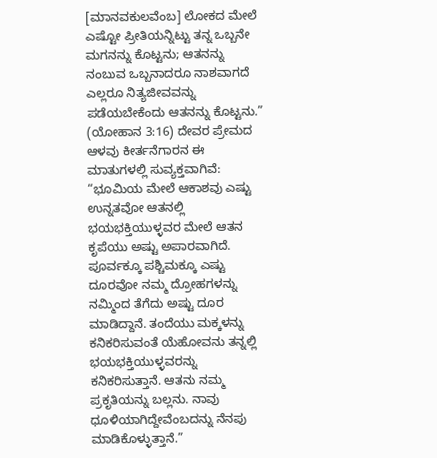[ಮಾನವಕುಲವೆಂಬ] ಲೋಕದ ಮೇಲೆ ಎಷ್ಟೋ ಪ್ರೀತಿಯನ್ನಿಟ್ಟು ತನ್ನ ಒಬ್ಬನೇ ಮಗನನ್ನು ಕೊಟ್ಟನು; ಆತನನ್ನು ನಂಬುವ ಒಬ್ಬನಾದರೂ ನಾಶವಾಗದೆ ಎಲ್ಲರೂ ನಿತ್ಯಜೀವವನ್ನು ಪಡೆಯಬೇಕೆಂದು ಆತನನ್ನು ಕೊಟ್ಟನು.” (ಯೋಹಾನ 3:16) ದೇವರ ಪ್ರೇಮದ ಆಳವು ಕೀರ್ತನೆಗಾರನ ಈ ಮಾತುಗಳಲ್ಲಿ ಸುವ್ಯಕ್ತವಾಗಿವೆ: “ಭೂಮಿಯ ಮೇಲೆ ಆಕಾಶವು ಎಷ್ಟು ಉನ್ನತವೋ ಆತನಲ್ಲಿ ಭಯಭಕ್ತಿಯುಳ್ಳವರ ಮೇಲೆ ಆತನ ಕೃಪೆಯು ಅಷ್ಟು ಅಪಾರವಾಗಿದೆ. ಪೂರ್ವಕ್ಕೂ ಪಶ್ಚಿಮಕ್ಕೂ ಎಷ್ಟು ದೂರವೋ ನಮ್ಮ ದ್ರೋಹಗಳನ್ನು ನಮ್ಮಿಂದ ತೆಗೆದು ಅಷ್ಟು ದೂರ ಮಾಡಿದ್ದಾನೆ. ತಂದೆಯು ಮಕ್ಕಳನ್ನು ಕನಿಕರಿಸುವಂತೆ ಯೆಹೋವನು ತನ್ನಲ್ಲಿ ಭಯಭಕ್ತಿಯುಳ್ಳವರನ್ನು ಕನಿಕರಿಸುತ್ತಾನೆ. ಆತನು ನಮ್ಮ ಪ್ರಕೃತಿಯನ್ನು ಬಲ್ಲನು. ನಾವು ಧೂಳಿಯಾಗಿದ್ದೇವೆಂಬದನ್ನು ನೆನಪು ಮಾಡಿಕೊಳ್ಳುತ್ತಾನೆ.”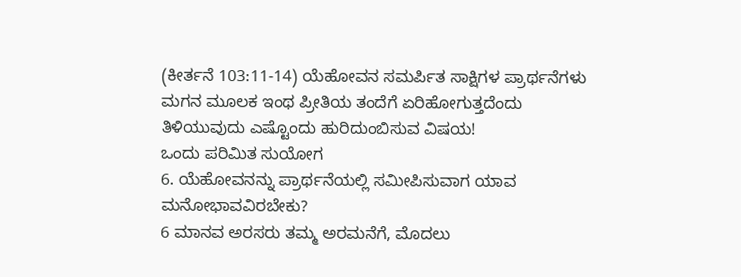(ಕೀರ್ತನೆ 103:11-14) ಯೆಹೋವನ ಸಮರ್ಪಿತ ಸಾಕ್ಷಿಗಳ ಪ್ರಾರ್ಥನೆಗಳು ಮಗನ ಮೂಲಕ ಇಂಥ ಪ್ರೀತಿಯ ತಂದೆಗೆ ಏರಿಹೋಗುತ್ತದೆಂದು ತಿಳಿಯುವುದು ಎಷ್ಟೊಂದು ಹುರಿದುಂಬಿಸುವ ವಿಷಯ!
ಒಂದು ಪರಿಮಿತ ಸುಯೋಗ
6. ಯೆಹೋವನನ್ನು ಪ್ರಾರ್ಥನೆಯಲ್ಲಿ ಸಮೀಪಿಸುವಾಗ ಯಾವ ಮನೋಭಾವವಿರಬೇಕು?
6 ಮಾನವ ಅರಸರು ತಮ್ಮ ಅರಮನೆಗೆ, ಮೊದಲು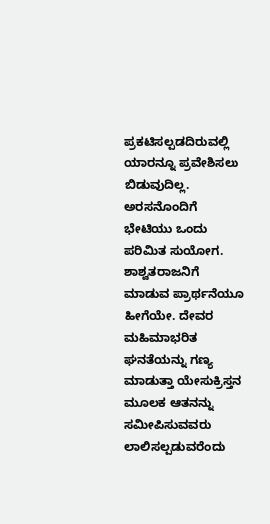ಪ್ರಕಟಿಸಲ್ಪಡದಿರುವಲ್ಲಿ ಯಾರನ್ನೂ ಪ್ರವೇಶಿಸಲು ಬಿಡುವುದಿಲ್ಲ. ಅರಸನೊಂದಿಗೆ ಭೇಟಿಯು ಒಂದು ಪರಿಮಿತ ಸುಯೋಗ. ಶಾಶ್ವತರಾಜನಿಗೆ ಮಾಡುವ ಪ್ರಾರ್ಥನೆಯೂ ಹೀಗೆಯೇ. ದೇವರ ಮಹಿಮಾಭರಿತ ಘನತೆಯನ್ನು ಗಣ್ಯ ಮಾಡುತ್ತಾ ಯೇಸುಕ್ರಿಸ್ತನ ಮೂಲಕ ಆತನನ್ನು ಸಮೀಪಿಸುವವರು ಲಾಲಿಸಲ್ಪಡುವರೆಂದು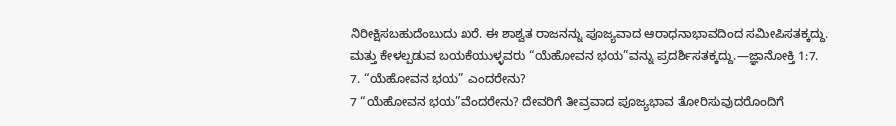ನಿರೀಕ್ಷಿಸಬಹುದೆಂಬುದು ಖರೆ. ಈ ಶಾಶ್ವತ ರಾಜನನ್ನು ಪೂಜ್ಯವಾದ ಆರಾಧನಾಭಾವದಿಂದ ಸಮೀಪಿಸತಕ್ಕದ್ದು. ಮತ್ತು ಕೇಳಲ್ಪಡುವ ಬಯಕೆಯುಳ್ಳವರು “ಯೆಹೋವನ ಭಯ”ವನ್ನು ಪ್ರದರ್ಶಿಸತಕ್ಕದ್ದು.—ಜ್ಞಾನೋಕ್ತಿ 1:7.
7. “ಯೆಹೋವನ ಭಯ” ಎಂದರೇನು?
7 “ಯೆಹೋವನ ಭಯ”ವೆಂದರೇನು? ದೇವರಿಗೆ ತೀವ್ರವಾದ ಪೂಜ್ಯಭಾವ ತೋರಿಸುವುದರೊಂದಿಗೆ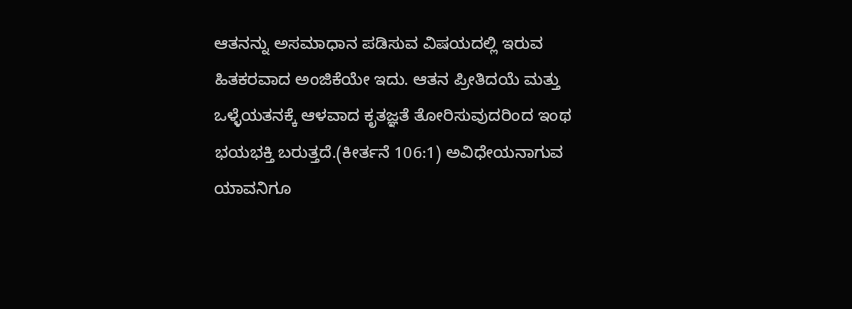ಆತನನ್ನು ಅಸಮಾಧಾನ ಪಡಿಸುವ ವಿಷಯದಲ್ಲಿ ಇರುವ ಹಿತಕರವಾದ ಅಂಜಿಕೆಯೇ ಇದು. ಆತನ ಪ್ರೀತಿದಯೆ ಮತ್ತು ಒಳ್ಳೆಯತನಕ್ಕೆ ಆಳವಾದ ಕೃತಜ್ಞತೆ ತೋರಿಸುವುದರಿಂದ ಇಂಥ ಭಯಭಕ್ತಿ ಬರುತ್ತದೆ.(ಕೀರ್ತನೆ 106:1) ಅವಿಧೇಯನಾಗುವ ಯಾವನಿಗೂ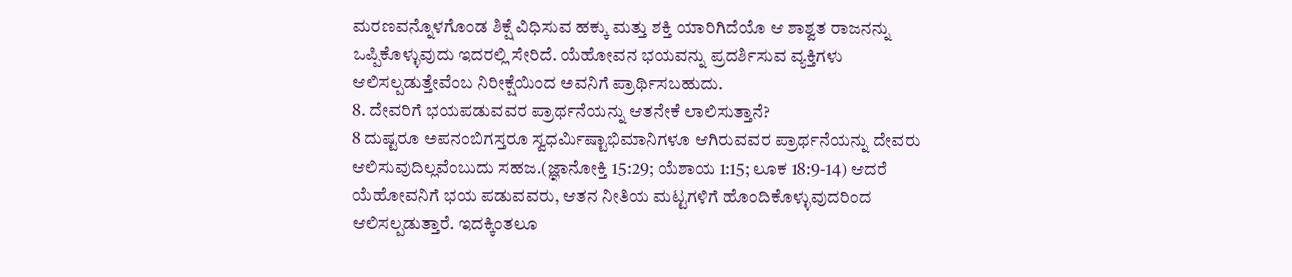ಮರಣವನ್ನೊಳಗೊಂಡ ಶಿಕ್ಷೆ ವಿಧಿಸುವ ಹಕ್ಕು ಮತ್ತು ಶಕ್ತಿ ಯಾರಿಗಿದೆಯೊ ಆ ಶಾಶ್ವತ ರಾಜನನ್ನು ಒಪ್ಪಿಕೊಳ್ಳುವುದು ಇದರಲ್ಲಿ ಸೇರಿದೆ. ಯೆಹೋವನ ಭಯವನ್ನು ಪ್ರದರ್ಶಿಸುವ ವ್ಯಕ್ತಿಗಳು ಆಲಿಸಲ್ಪಡುತ್ತೇವೆಂಬ ನಿರೀಕ್ಷೆಯಿಂದ ಅವನಿಗೆ ಪ್ರಾರ್ಥಿಸಬಹುದು.
8. ದೇವರಿಗೆ ಭಯಪಡುವವರ ಪ್ರಾರ್ಥನೆಯನ್ನು ಆತನೇಕೆ ಲಾಲಿಸುತ್ತಾನೆ?
8 ದುಷ್ಟರೂ ಅಪನಂಬಿಗಸ್ತರೂ ಸ್ವಧರ್ಮಿಷ್ಟಾಭಿಮಾನಿಗಳೂ ಆಗಿರುವವರ ಪ್ರಾರ್ಥನೆಯನ್ನು ದೇವರು ಆಲಿಸುವುದಿಲ್ಲವೆಂಬುದು ಸಹಜ.(ಜ್ಞಾನೋಕ್ತಿ 15:29; ಯೆಶಾಯ 1:15; ಲೂಕ 18:9-14) ಆದರೆ ಯೆಹೋವನಿಗೆ ಭಯ ಪಡುವವರು, ಆತನ ನೀತಿಯ ಮಟ್ಟಗಳಿಗೆ ಹೊಂದಿಕೊಳ್ಳುವುದರಿಂದ ಆಲಿಸಲ್ಪಡುತ್ತಾರೆ. ಇದಕ್ಕಿಂತಲೂ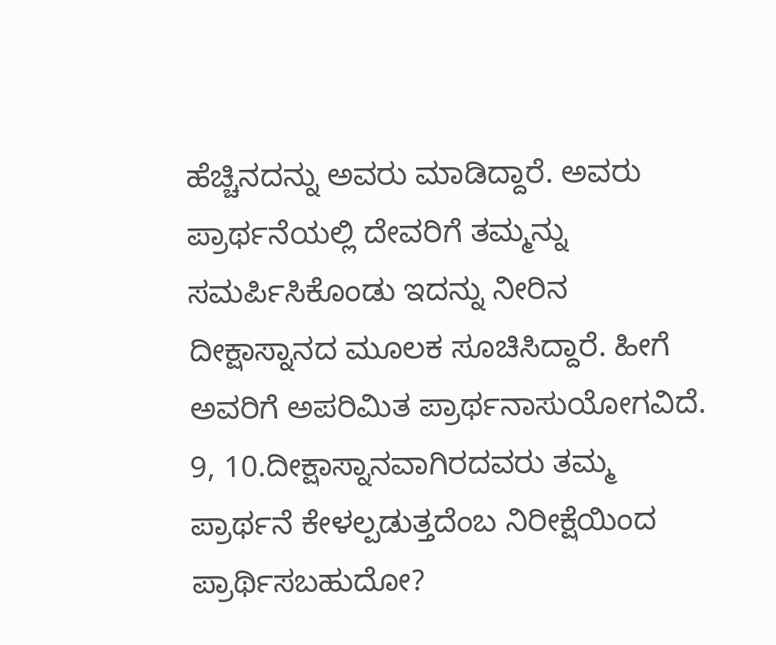ಹೆಚ್ಚಿನದನ್ನು ಅವರು ಮಾಡಿದ್ದಾರೆ. ಅವರು ಪ್ರಾರ್ಥನೆಯಲ್ಲಿ ದೇವರಿಗೆ ತಮ್ಮನ್ನು ಸಮರ್ಪಿಸಿಕೊಂಡು ಇದನ್ನು ನೀರಿನ ದೀಕ್ಷಾಸ್ನಾನದ ಮೂಲಕ ಸೂಚಿಸಿದ್ದಾರೆ. ಹೀಗೆ ಅವರಿಗೆ ಅಪರಿಮಿತ ಪ್ರಾರ್ಥನಾಸುಯೋಗವಿದೆ.
9, 10.ದೀಕ್ಷಾಸ್ನಾನವಾಗಿರದವರು ತಮ್ಮ ಪ್ರಾರ್ಥನೆ ಕೇಳಲ್ಪಡುತ್ತದೆಂಬ ನಿರೀಕ್ಷೆಯಿಂದ ಪ್ರಾರ್ಥಿಸಬಹುದೋ?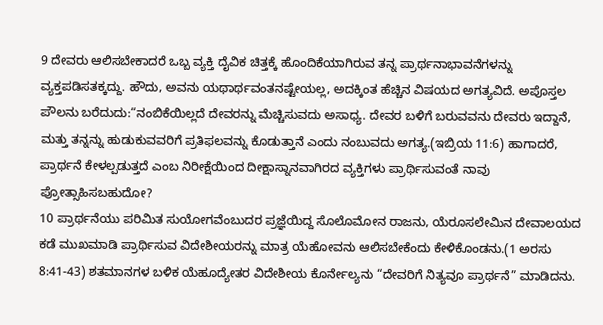9 ದೇವರು ಆಲಿಸಬೇಕಾದರೆ ಒಬ್ಬ ವ್ಯಕ್ತಿ ದೈವಿಕ ಚಿತ್ತಕ್ಕೆ ಹೊಂದಿಕೆಯಾಗಿರುವ ತನ್ನ ಪ್ರಾರ್ಥನಾಭಾವನೆಗಳನ್ನು ವ್ಯಕ್ತಪಡಿಸತಕ್ಕದ್ದು. ಹೌದು, ಅವನು ಯಥಾರ್ಥವಂತನಷ್ಟೇಯಲ್ಲ, ಅದಕ್ಕಿಂತ ಹೆಚ್ಚಿನ ವಿಷಯದ ಅಗತ್ಯವಿದೆ. ಅಪೊಸ್ತಲ ಪೌಲನು ಬರೆದುದು:“ನಂಬಿಕೆಯಿಲ್ಲದೆ ದೇವರನ್ನು ಮೆಚ್ಚಿಸುವದು ಅಸಾಧ್ಯ. ದೇವರ ಬಳಿಗೆ ಬರುವವನು ದೇವರು ಇದ್ದಾನೆ, ಮತ್ತು ತನ್ನನ್ನು ಹುಡುಕುವವರಿಗೆ ಪ್ರತಿಫಲವನ್ನು ಕೊಡುತ್ತಾನೆ ಎಂದು ನಂಬುವದು ಅಗತ್ಯ.(ಇಬ್ರಿಯ 11:6) ಹಾಗಾದರೆ, ಪ್ರಾರ್ಥನೆ ಕೇಳಲ್ಪಡುತ್ತದೆ ಎಂಬ ನಿರೀಕ್ಷೆಯಿಂದ ದೀಕ್ಷಾಸ್ನಾನವಾಗಿರದ ವ್ಯಕ್ತಿಗಳು ಪ್ರಾರ್ಥಿಸುವಂತೆ ನಾವು ಪ್ರೋತ್ಸಾಹಿಸಬಹುದೋ?
10 ಪ್ರಾರ್ಥನೆಯು ಪರಿಮಿತ ಸುಯೋಗವೆಂಬುದರ ಪ್ರಜ್ಞೆಯಿದ್ದ ಸೊಲೊಮೋನ ರಾಜನು, ಯೆರೂಸಲೇಮಿನ ದೇವಾಲಯದ ಕಡೆ ಮುಖಮಾಡಿ ಪ್ರಾರ್ಥಿಸುವ ವಿದೇಶೀಯರನ್ನು ಮಾತ್ರ ಯೆಹೋವನು ಆಲಿಸಬೇಕೆಂದು ಕೇಳಿಕೊಂಡನು.(1 ಅರಸು 8:41-43) ಶತಮಾನಗಳ ಬಳಿಕ ಯೆಹೂದ್ಯೇತರ ವಿದೇಶೀಯ ಕೊರ್ನೇಲ್ಯನು “ದೇವರಿಗೆ ನಿತ್ಯವೂ ಪ್ರಾರ್ಥನೆ” ಮಾಡಿದನು.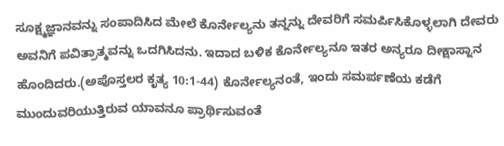ಸೂಕ್ಷ್ಮಜ್ಞಾನವನ್ನು ಸಂಪಾದಿಸಿದ ಮೇಲೆ ಕೊರ್ನೇಲ್ಯನು ತನ್ನನ್ನು ದೇವರಿಗೆ ಸಮರ್ಪಿಸಿಕೊಳ್ಳಲಾಗಿ ದೇವರು ಅವನಿಗೆ ಪವಿತ್ರಾತ್ಮವನ್ನು ಒದಗಿಸಿದನು. ಇದಾದ ಬಳಿಕ ಕೊರ್ನೇಲ್ಯನೂ ಇತರ ಅನ್ಯರೂ ದೀಕ್ಷಾಸ್ನಾನ ಹೊಂದಿದರು.(ಅಪೊಸ್ತಲರ ಕೃತ್ಯ 10:1-44) ಕೊರ್ನೇಲ್ಯನಂತೆ, ಇಂದು ಸಮರ್ಪಣೆಯ ಕಡೆಗೆ ಮುಂದುವರಿಯುತ್ತಿರುವ ಯಾವನೂ ಪ್ರಾರ್ಥಿಸುವಂತೆ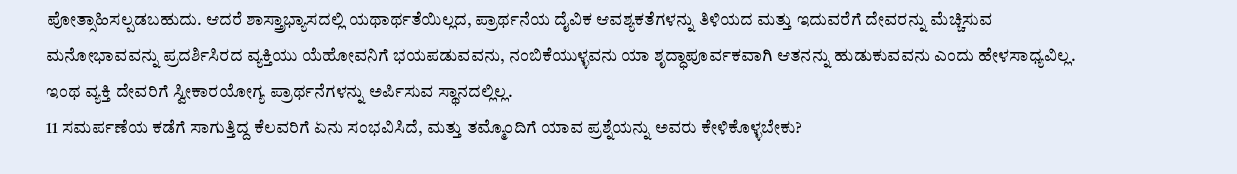ಪೋತ್ಸಾಹಿಸಲ್ಪಡಬಹುದು. ಆದರೆ ಶಾಸ್ತ್ರಾಭ್ಯಾಸದಲ್ಲಿ ಯಥಾರ್ಥತೆಯಿಲ್ಲದ, ಪ್ರಾರ್ಥನೆಯ ದೈವಿಕ ಆವಶ್ಯಕತೆಗಳನ್ನು ತಿಳಿಯದ ಮತ್ತು ಇದುವರೆಗೆ ದೇವರನ್ನು ಮೆಚ್ಚಿಸುವ ಮನೋಭಾವವನ್ನು ಪ್ರದರ್ಶಿಸಿರದ ವ್ಯಕ್ತಿಯು ಯೆಹೋವನಿಗೆ ಭಯಪಡುವವನು, ನಂಬಿಕೆಯುಳ್ಳವನು ಯಾ ಶೃದ್ಧಾಪೂರ್ವಕವಾಗಿ ಆತನನ್ನು ಹುಡುಕುವವನು ಎಂದು ಹೇಳಸಾಧ್ಯವಿಲ್ಲ. ಇಂಥ ವ್ಯಕ್ತಿ ದೇವರಿಗೆ ಸ್ವೀಕಾರಯೋಗ್ಯ ಪ್ರಾರ್ಥನೆಗಳನ್ನು ಅರ್ಪಿಸುವ ಸ್ಥಾನದಲ್ಲಿಲ್ಲ.
11 ಸಮರ್ಪಣೆಯ ಕಡೆಗೆ ಸಾಗುತ್ತಿದ್ದ ಕೆಲವರಿಗೆ ಏನು ಸಂಭವಿಸಿದೆ, ಮತ್ತು ತಮ್ಮೊಂದಿಗೆ ಯಾವ ಪ್ರಶ್ನೆಯನ್ನು ಅವರು ಕೇಳಿಕೊಳ್ಳಬೇಕು?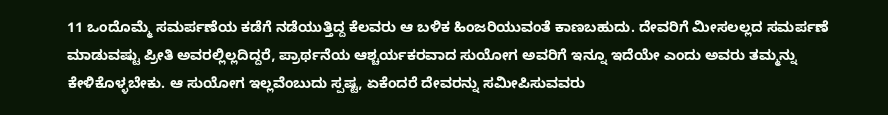11 ಒಂದೊಮ್ಮೆ ಸಮರ್ಪಣೆಯ ಕಡೆಗೆ ನಡೆಯುತ್ತಿದ್ದ ಕೆಲವರು ಆ ಬಳಿಕ ಹಿಂಜರಿಯುವಂತೆ ಕಾಣಬಹುದು. ದೇವರಿಗೆ ಮೀಸಲಲ್ಲದ ಸಮರ್ಪಣೆ ಮಾಡುವಷ್ಟು ಪ್ರೀತಿ ಅವರಲ್ಲಿಲ್ಲದಿದ್ದರೆ, ಪ್ರಾರ್ಥನೆಯ ಆಶ್ಚರ್ಯಕರವಾದ ಸುಯೋಗ ಅವರಿಗೆ ಇನ್ನೂ ಇದೆಯೇ ಎಂದು ಅವರು ತಮ್ಮನ್ನು ಕೇಳಿಕೊಳ್ಳಬೇಕು. ಆ ಸುಯೋಗ ಇಲ್ಲವೆಂಬುದು ಸ್ಪಷ್ಟ, ಏಕೆಂದರೆ ದೇವರನ್ನು ಸಮೀಪಿಸುವವರು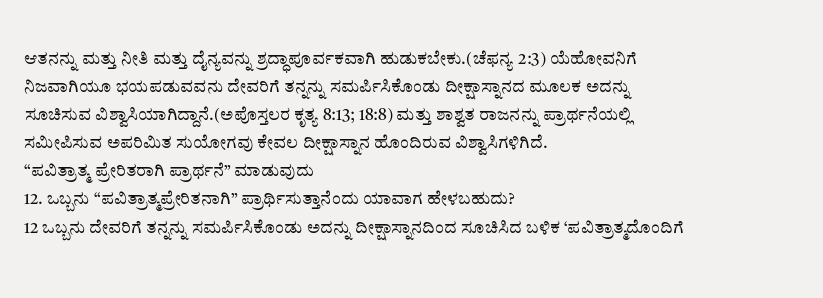ಆತನನ್ನು ಮತ್ತು ನೀತಿ ಮತ್ತು ದೈನ್ಯವನ್ನು ಶ್ರದ್ಧಾಪೂರ್ವಕವಾಗಿ ಹುಡುಕಬೇಕು.(ಚೆಫನ್ಯ 2:3) ಯೆಹೋವನಿಗೆ ನಿಜವಾಗಿಯೂ ಭಯಪಡುವವನು ದೇವರಿಗೆ ತನ್ನನ್ನು ಸಮರ್ಪಿಸಿಕೊಂಡು ದೀಕ್ಷಾಸ್ನಾನದ ಮೂಲಕ ಅದನ್ನು ಸೂಚಿಸುವ ವಿಶ್ವಾಸಿಯಾಗಿದ್ದಾನೆ.(ಅಪೊಸ್ತಲರ ಕೃತ್ಯ 8:13; 18:8) ಮತ್ತು ಶಾಶ್ವತ ರಾಜನನ್ನು ಪ್ರಾರ್ಥನೆಯಲ್ಲಿ ಸಮೀಪಿಸುವ ಅಪರಿಮಿತ ಸುಯೋಗವು ಕೇವಲ ದೀಕ್ಷಾಸ್ನಾನ ಹೊಂದಿರುವ ವಿಶ್ವಾಸಿಗಳಿಗಿದೆ.
“ಪವಿತ್ರಾತ್ಮ ಪ್ರೇರಿತರಾಗಿ ಪ್ರಾರ್ಥನೆ” ಮಾಡುವುದು
12. ಒಬ್ಬನು “ಪವಿತ್ರಾತ್ಮಪ್ರೇರಿತನಾಗಿ” ಪ್ರಾರ್ಥಿಸುತ್ತಾನೆಂದು ಯಾವಾಗ ಹೇಳಬಹುದು?
12 ಒಬ್ಬನು ದೇವರಿಗೆ ತನ್ನನ್ನು ಸಮರ್ಪಿಸಿಕೊಂಡು ಅದನ್ನು ದೀಕ್ಷಾಸ್ನಾನದಿಂದ ಸೂಚಿಸಿದ ಬಳಿಕ ‘ಪವಿತ್ರಾತ್ಮದೊಂದಿಗೆ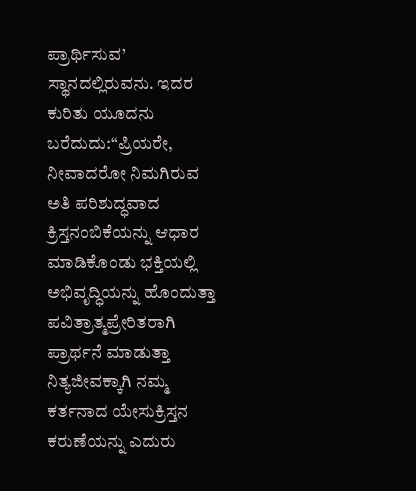ಪ್ರಾರ್ಥಿಸುವ’ ಸ್ಥಾನದಲ್ಲಿರುವನು. ಇದರ ಕುರಿತು ಯೂದನು ಬರೆದುದು:“ಪ್ರಿಯರೇ, ನೀವಾದರೋ ನಿಮಗಿರುವ ಅತಿ ಪರಿಶುದ್ಧವಾದ ಕ್ರಿಸ್ತನಂಬಿಕೆಯನ್ನು ಆಧಾರ ಮಾಡಿಕೊಂಡು ಭಕ್ತಿಯಲ್ಲಿ ಅಭಿವೃದ್ಧಿಯನ್ನು ಹೊಂದುತ್ತಾ ಪವಿತ್ರಾತ್ಮಪ್ರೇರಿತರಾಗಿ ಪ್ರಾರ್ಥನೆ ಮಾಡುತ್ತಾ ನಿತ್ಯಜೀವಕ್ಕಾಗಿ ನಮ್ಮ ಕರ್ತನಾದ ಯೇಸುಕ್ರಿಸ್ತನ ಕರುಣೆಯನ್ನು ಎದುರು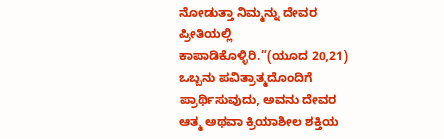ನೋಡುತ್ತಾ ನಿಮ್ಮನ್ನು ದೇವರ ಪ್ರೀತಿಯಲ್ಲಿ ಕಾಪಾಡಿಕೊಳ್ಳಿರಿ.”(ಯೂದ 20,21) ಒಬ್ಬನು ಪವಿತ್ರಾತ್ಮದೊಂದಿಗೆ ಪ್ರಾರ್ಥಿಸುವುದು, ಅವನು ದೇವರ ಆತ್ಮ ಅಥವಾ ಕ್ರಿಯಾಶೀಲ ಶಕ್ತಿಯ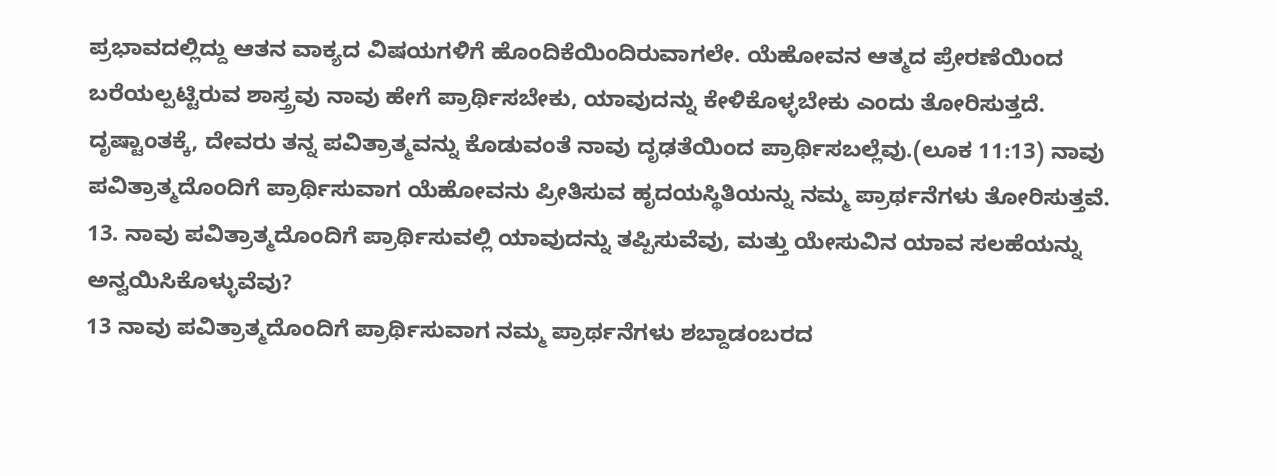ಪ್ರಭಾವದಲ್ಲಿದ್ದು ಆತನ ವಾಕ್ಯದ ವಿಷಯಗಳಿಗೆ ಹೊಂದಿಕೆಯಿಂದಿರುವಾಗಲೇ. ಯೆಹೋವನ ಆತ್ಮದ ಪ್ರೇರಣೆಯಿಂದ ಬರೆಯಲ್ಪಟ್ಟಿರುವ ಶಾಸ್ತ್ರವು ನಾವು ಹೇಗೆ ಪ್ರಾರ್ಥಿಸಬೇಕು, ಯಾವುದನ್ನು ಕೇಳಿಕೊಳ್ಳಬೇಕು ಎಂದು ತೋರಿಸುತ್ತದೆ. ದೃಷ್ಟಾಂತಕ್ಕೆ, ದೇವರು ತನ್ನ ಪವಿತ್ರಾತ್ಮವನ್ನು ಕೊಡುವಂತೆ ನಾವು ದೃಢತೆಯಿಂದ ಪ್ರಾರ್ಥಿಸಬಲ್ಲೆವು.(ಲೂಕ 11:13) ನಾವು ಪವಿತ್ರಾತ್ಮದೊಂದಿಗೆ ಪ್ರಾರ್ಥಿಸುವಾಗ ಯೆಹೋವನು ಪ್ರೀತಿಸುವ ಹೃದಯಸ್ಥಿತಿಯನ್ನು ನಮ್ಮ ಪ್ರಾರ್ಥನೆಗಳು ತೋರಿಸುತ್ತವೆ.
13. ನಾವು ಪವಿತ್ರಾತ್ಮದೊಂದಿಗೆ ಪ್ರಾರ್ಥಿಸುವಲ್ಲಿ ಯಾವುದನ್ನು ತಪ್ಪಿಸುವೆವು, ಮತ್ತು ಯೇಸುವಿನ ಯಾವ ಸಲಹೆಯನ್ನು ಅನ್ವಯಿಸಿಕೊಳ್ಳುವೆವು?
13 ನಾವು ಪವಿತ್ರಾತ್ಮದೊಂದಿಗೆ ಪ್ರಾರ್ಥಿಸುವಾಗ ನಮ್ಮ ಪ್ರಾರ್ಥನೆಗಳು ಶಬ್ದಾಡಂಬರದ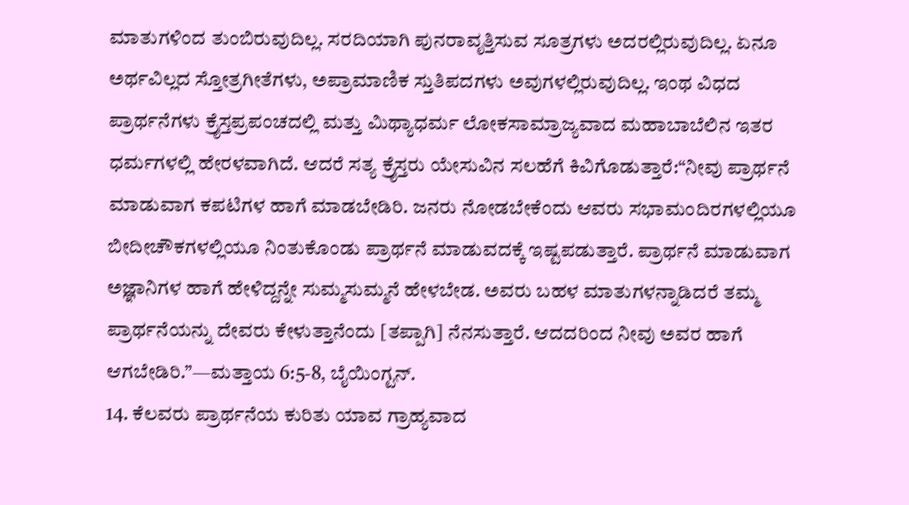ಮಾತುಗಳಿಂದ ತುಂಬಿರುವುದಿಲ್ಲ. ಸರದಿಯಾಗಿ ಪುನರಾವೃತ್ತಿಸುವ ಸೂತ್ರಗಳು ಅದರಲ್ಲಿರುವುದಿಲ್ಲ. ಏನೂ ಅರ್ಥವಿಲ್ಲದ ಸ್ತೋತ್ರಗೀತೆಗಳು, ಅಪ್ರಾಮಾಣಿಕ ಸ್ತುತಿಪದಗಳು ಅವುಗಳಲ್ಲಿರುವುದಿಲ್ಲ. ಇಂಥ ವಿಧದ ಪ್ರಾರ್ಥನೆಗಳು ಕ್ರೈಸ್ತಪ್ರಪಂಚದಲ್ಲಿ ಮತ್ತು ಮಿಥ್ಯಾಧರ್ಮ ಲೋಕಸಾಮ್ರಾಜ್ಯವಾದ ಮಹಾಬಾಬೆಲಿನ ಇತರ ಧರ್ಮಗಳಲ್ಲಿ ಹೇರಳವಾಗಿದೆ. ಆದರೆ ಸತ್ಯ ಕ್ರೈಸ್ತರು ಯೇಸುವಿನ ಸಲಹೆಗೆ ಕಿವಿಗೊಡುತ್ತಾರೆ:“ನೀವು ಪ್ರಾರ್ಥನೆ ಮಾಡುವಾಗ ಕಪಟಿಗಳ ಹಾಗೆ ಮಾಡಬೇಡಿರಿ. ಜನರು ನೋಡಬೇಕೆಂದು ಆವರು ಸಭಾಮಂದಿರಗಳಲ್ಲಿಯೂ ಬೀದೀಚೌಕಗಳಲ್ಲಿಯೂ ನಿಂತುಕೊಂಡು ಪ್ರಾರ್ಥನೆ ಮಾಡುವದಕ್ಕೆ ಇಷ್ಟಪಡುತ್ತಾರೆ. ಪ್ರಾರ್ಥನೆ ಮಾಡುವಾಗ ಅಜ್ಞಾನಿಗಳ ಹಾಗೆ ಹೇಳಿದ್ದನ್ನೇ ಸುಮ್ಮಸುಮ್ಮನೆ ಹೇಳಬೇಡ. ಅವರು ಬಹಳ ಮಾತುಗಳನ್ನಾಡಿದರೆ ತಮ್ಮ ಪ್ರಾರ್ಥನೆಯನ್ನು ದೇವರು ಕೇಳುತ್ತಾನೆಂದು [ತಪ್ಪಾಗಿ] ನೆನಸುತ್ತಾರೆ. ಆದದರಿಂದ ನೀವು ಅವರ ಹಾಗೆ ಆಗಬೇಡಿರಿ.”—ಮತ್ತಾಯ 6:5-8, ಬೈಯಿಂಗ್ಟನ್.
14. ಕೆಲವರು ಪ್ರಾರ್ಥನೆಯ ಕುರಿತು ಯಾವ ಗ್ರಾಹ್ಯವಾದ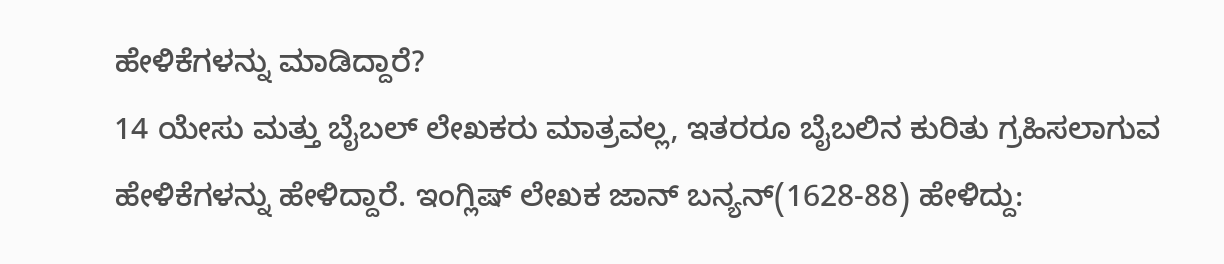ಹೇಳಿಕೆಗಳನ್ನು ಮಾಡಿದ್ದಾರೆ?
14 ಯೇಸು ಮತ್ತು ಬೈಬಲ್ ಲೇಖಕರು ಮಾತ್ರವಲ್ಲ, ಇತರರೂ ಬೈಬಲಿನ ಕುರಿತು ಗ್ರಹಿಸಲಾಗುವ ಹೇಳಿಕೆಗಳನ್ನು ಹೇಳಿದ್ದಾರೆ. ಇಂಗ್ಲಿಷ್ ಲೇಖಕ ಜಾನ್ ಬನ್ಯನ್(1628-88) ಹೇಳಿದ್ದು: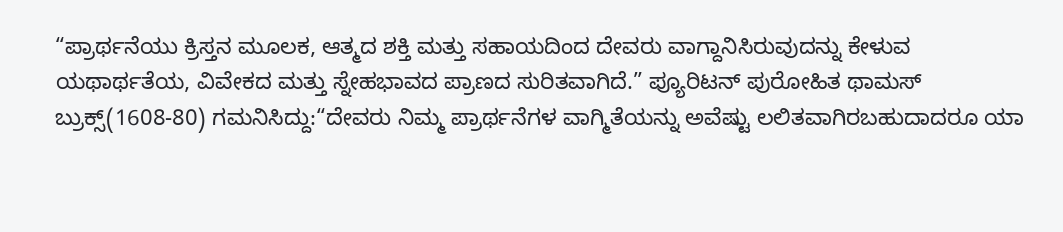“ಪ್ರಾರ್ಥನೆಯು ಕ್ರಿಸ್ತನ ಮೂಲಕ, ಆತ್ಮದ ಶಕ್ತಿ ಮತ್ತು ಸಹಾಯದಿಂದ ದೇವರು ವಾಗ್ದಾನಿಸಿರುವುದನ್ನು ಕೇಳುವ ಯಥಾರ್ಥತೆಯ, ವಿವೇಕದ ಮತ್ತು ಸ್ನೇಹಭಾವದ ಪ್ರಾಣದ ಸುರಿತವಾಗಿದೆ.” ಪ್ಯೂರಿಟನ್ ಪುರೋಹಿತ ಥಾಮಸ್ ಬ್ರುಕ್ಸ್(1608-80) ಗಮನಿಸಿದ್ದು:“ದೇವರು ನಿಮ್ಮ ಪ್ರಾರ್ಥನೆಗಳ ವಾಗ್ಮಿತೆಯನ್ನು ಅವೆಷ್ಟು ಲಲಿತವಾಗಿರಬಹುದಾದರೂ ಯಾ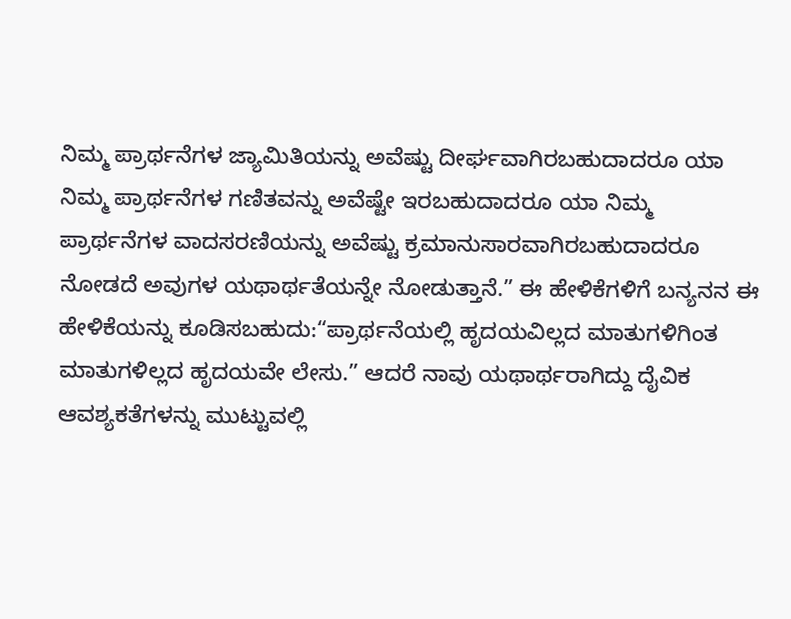ನಿಮ್ಮ ಪ್ರಾರ್ಥನೆಗಳ ಜ್ಯಾಮಿತಿಯನ್ನು ಅವೆಷ್ಟು ದೀರ್ಘವಾಗಿರಬಹುದಾದರೂ ಯಾ ನಿಮ್ಮ ಪ್ರಾರ್ಥನೆಗಳ ಗಣಿತವನ್ನು ಅವೆಷ್ಟೇ ಇರಬಹುದಾದರೂ ಯಾ ನಿಮ್ಮ ಪ್ರಾರ್ಥನೆಗಳ ವಾದಸರಣಿಯನ್ನು ಅವೆಷ್ಟು ಕ್ರಮಾನುಸಾರವಾಗಿರಬಹುದಾದರೂ ನೋಡದೆ ಅವುಗಳ ಯಥಾರ್ಥತೆಯನ್ನೇ ನೋಡುತ್ತಾನೆ.” ಈ ಹೇಳಿಕೆಗಳಿಗೆ ಬನ್ಯನನ ಈ ಹೇಳಿಕೆಯನ್ನು ಕೂಡಿಸಬಹುದು:“ಪ್ರಾರ್ಥನೆಯಲ್ಲಿ ಹೃದಯವಿಲ್ಲದ ಮಾತುಗಳಿಗಿಂತ ಮಾತುಗಳಿಲ್ಲದ ಹೃದಯವೇ ಲೇಸು.” ಆದರೆ ನಾವು ಯಥಾರ್ಥರಾಗಿದ್ದು ದೈವಿಕ ಆವಶ್ಯಕತೆಗಳನ್ನು ಮುಟ್ಟುವಲ್ಲಿ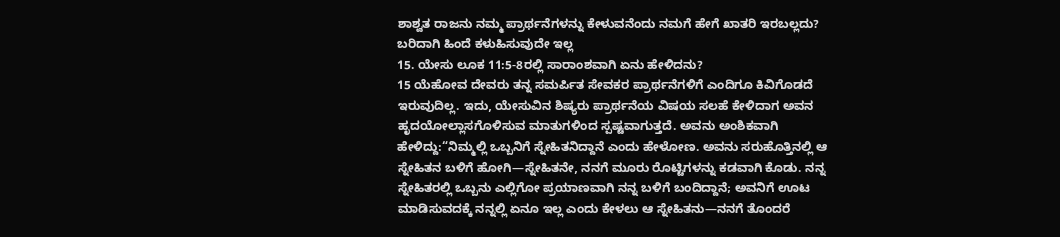ಶಾಶ್ವತ ರಾಜನು ನಮ್ಮ ಪ್ರಾರ್ಥನೆಗಳನ್ನು ಕೇಳುವನೆಂದು ನಮಗೆ ಹೇಗೆ ಖಾತರಿ ಇರಬಲ್ಲದು?
ಬರಿದಾಗಿ ಹಿಂದೆ ಕಳುಹಿಸುವುದೇ ಇಲ್ಲ
15. ಯೇಸು ಲೂಕ 11:5-8ರಲ್ಲಿ ಸಾರಾಂಶವಾಗಿ ಏನು ಹೇಳಿದನು?
15 ಯೆಹೋವ ದೇವರು ತನ್ನ ಸಮರ್ಪಿತ ಸೇವಕರ ಪ್ರಾರ್ಥನೆಗಳಿಗೆ ಎಂದಿಗೂ ಕಿವಿಗೊಡದೆ ಇರುವುದಿಲ್ಲ. ಇದು, ಯೇಸುವಿನ ಶಿಷ್ಯರು ಪ್ರಾರ್ಥನೆಯ ವಿಷಯ ಸಲಹೆ ಕೇಳಿದಾಗ ಅವನ ಹೃದಯೋಲ್ಲಾಸಗೊಳಿಸುವ ಮಾತುಗಳಿಂದ ಸ್ಪಷ್ಟವಾಗುತ್ತದೆ. ಅವನು ಅಂಶಿಕವಾಗಿ ಹೇಳಿದ್ದು:“ನಿಮ್ಮಲ್ಲಿ ಒಬ್ಬನಿಗೆ ಸ್ನೇಹಿತನಿದ್ದಾನೆ ಎಂದು ಹೇಳೋಣ. ಅವನು ಸರುಹೊತ್ತಿನಲ್ಲಿ ಆ ಸ್ನೇಹಿತನ ಬಳಿಗೆ ಹೋಗಿ—ಸ್ನೇಹಿತನೇ, ನನಗೆ ಮೂರು ರೊಟ್ಟಿಗಳನ್ನು ಕಡವಾಗಿ ಕೊಡು. ನನ್ನ ಸ್ನೇಹಿತರಲ್ಲಿ ಒಬ್ಬನು ಎಲ್ಲಿಗೋ ಪ್ರಯಾಣವಾಗಿ ನನ್ನ ಬಳಿಗೆ ಬಂದಿದ್ದಾನೆ; ಅವನಿಗೆ ಊಟ ಮಾಡಿಸುವದಕ್ಕೆ ನನ್ನಲ್ಲಿ ಏನೂ ಇಲ್ಲ ಎಂದು ಕೇಳಲು ಆ ಸ್ನೇಹಿತನು—ನನಗೆ ತೊಂದರೆ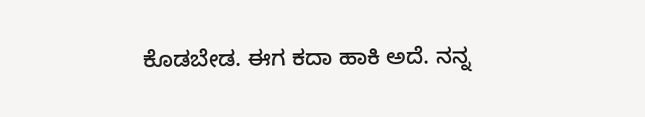ಕೊಡಬೇಡ. ಈಗ ಕದಾ ಹಾಕಿ ಅದೆ. ನನ್ನ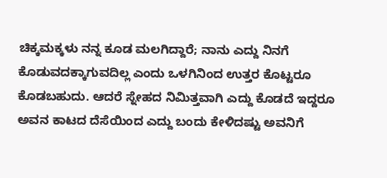ಚಿಕ್ಕಮಕ್ಕಳು ನನ್ನ ಕೂಡ ಮಲಗಿದ್ದಾರೆ; ನಾನು ಎದ್ದು ನಿನಗೆ ಕೊಡುವದಕ್ಕಾಗುವದಿಲ್ಲ ಎಂದು ಒಳಗಿನಿಂದ ಉತ್ತರ ಕೊಟ್ಟರೂ ಕೊಡಬಹುದು. ಆದರೆ ಸ್ನೇಹದ ನಿಮಿತ್ತವಾಗಿ ಎದ್ದು ಕೊಡದೆ ಇದ್ದರೂ ಅವನ ಕಾಟದ ದೆಸೆಯಿಂದ ಎದ್ದು ಬಂದು ಕೇಳಿದಷ್ಟು ಅವನಿಗೆ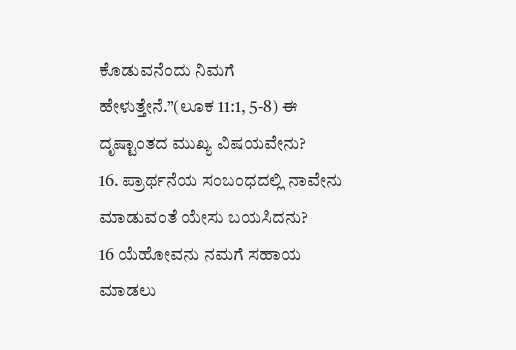ಕೊಡುವನೆಂದು ನಿಮಗೆ ಹೇಳುತ್ತೇನೆ.”(ಲೂಕ 11:1, 5-8) ಈ ದೃಷ್ಟಾಂತದ ಮುಖ್ಯ ವಿಷಯವೇನು?
16. ಪ್ರಾರ್ಥನೆಯ ಸಂಬಂಧದಲ್ಲಿ ನಾವೇನು ಮಾಡುವಂತೆ ಯೇಸು ಬಯಸಿದನು?
16 ಯೆಹೋವನು ನಮಗೆ ಸಹಾಯ ಮಾಡಲು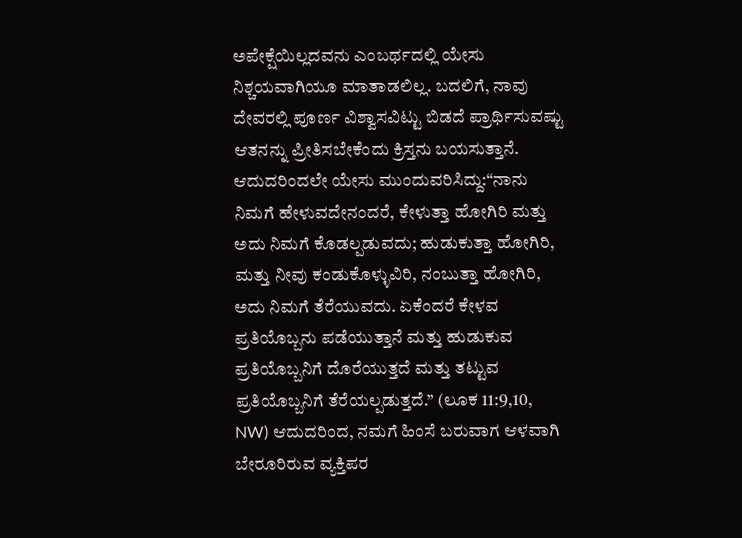ಅಪೇಕ್ಷೆಯಿಲ್ಲದವನು ಎಂಬರ್ಥದಲ್ಲಿ ಯೇಸು ನಿಶ್ಚಯವಾಗಿಯೂ ಮಾತಾಡಲಿಲ್ಲ. ಬದಲಿಗೆ, ನಾವು ದೇವರಲ್ಲಿ ಪೂರ್ಣ ವಿಶ್ವಾಸವಿಟ್ಟು ಬಿಡದೆ ಪ್ರಾರ್ಥಿಸುವಷ್ಟು ಆತನನ್ನು ಪ್ರೀತಿಸಬೇಕೆಂದು ಕ್ರಿಸ್ತನು ಬಯಸುತ್ತಾನೆ. ಆದುದರಿಂದಲೇ ಯೇಸು ಮುಂದುವರಿಸಿದ್ದು:“ನಾನು ನಿಮಗೆ ಹೇಳುವದೇನಂದರೆ, ಕೇಳುತ್ತಾ ಹೋಗಿರಿ ಮತ್ತು ಅದು ನಿಮಗೆ ಕೊಡಲ್ಪಡುವದು; ಹುಡುಕುತ್ತಾ ಹೋಗಿರಿ, ಮತ್ತು ನೀವು ಕಂಡುಕೊಳ್ಳುವಿರಿ, ನಂಬುತ್ತಾ ಹೋಗಿರಿ, ಅದು ನಿಮಗೆ ತೆರೆಯುವದು. ಏಕೆಂದರೆ ಕೇಳವ ಪ್ರತಿಯೊಬ್ಬನು ಪಡೆಯುತ್ತಾನೆ ಮತ್ತು ಹುಡುಕುವ ಪ್ರತಿಯೊಬ್ಬನಿಗೆ ದೊರೆಯುತ್ತದೆ ಮತ್ತು ತಟ್ಟುವ ಪ್ರತಿಯೊಬ್ಬನಿಗೆ ತೆರೆಯಲ್ಪಡುತ್ತದೆ.” (ಲೂಕ 11:9,10, NW) ಆದುದರಿಂದ, ನಮಗೆ ಹಿಂಸೆ ಬರುವಾಗ ಆಳವಾಗಿ ಬೇರೂರಿರುವ ವ್ಯಕ್ತಿಪರ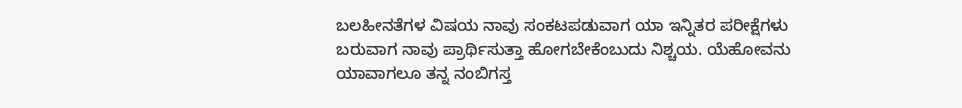ಬಲಹೀನತೆಗಳ ವಿಷಯ ನಾವು ಸಂಕಟಪಡುವಾಗ ಯಾ ಇನ್ನಿತರ ಪರೀಕ್ಷೆಗಳು ಬರುವಾಗ ನಾವು ಪ್ರಾರ್ಥಿಸುತ್ತಾ ಹೋಗಬೇಕೆಂಬುದು ನಿಶ್ಚಯ. ಯೆಹೋವನು ಯಾವಾಗಲೂ ತನ್ನ ನಂಬಿಗಸ್ತ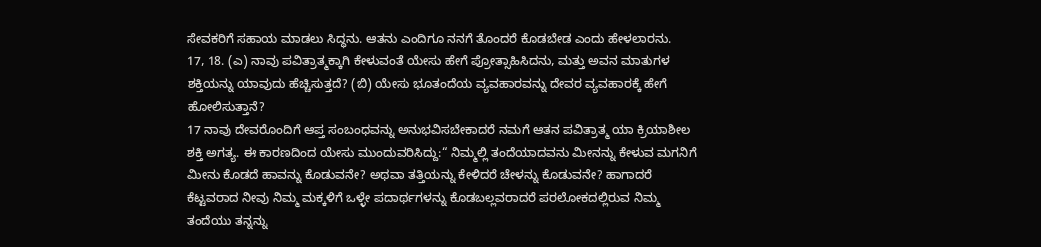ಸೇವಕರಿಗೆ ಸಹಾಯ ಮಾಡಲು ಸಿದ್ಧನು. ಆತನು ಎಂದಿಗೂ ನನಗೆ ತೊಂದರೆ ಕೊಡಬೇಡ ಎಂದು ಹೇಳಲಾರನು.
17, 18. (ಎ) ನಾವು ಪವಿತ್ರಾತ್ಮಕ್ಕಾಗಿ ಕೇಳುವಂತೆ ಯೇಸು ಹೇಗೆ ಪ್ರೋತ್ಸಾಹಿಸಿದನು, ಮತ್ತು ಅವನ ಮಾತುಗಳ ಶಕ್ತಿಯನ್ನು ಯಾವುದು ಹೆಚ್ಚಿಸುತ್ತದೆ? (ಬಿ) ಯೇಸು ಭೂತಂದೆಯ ವ್ಯವಹಾರವನ್ನು ದೇವರ ವ್ಯವಹಾರಕ್ಕೆ ಹೇಗೆ ಹೋಲಿಸುತ್ತಾನೆ?
17 ನಾವು ದೇವರೊಂದಿಗೆ ಆಪ್ತ ಸಂಬಂಧವನ್ನು ಅನುಭವಿಸಬೇಕಾದರೆ ನಮಗೆ ಆತನ ಪವಿತ್ರಾತ್ಮ ಯಾ ಕ್ರಿಯಾಶೀಲ ಶಕ್ತಿ ಅಗತ್ಯ. ಈ ಕಾರಣದಿಂದ ಯೇಸು ಮುಂದುವರಿಸಿದ್ದು:“ ನಿಮ್ಮಲ್ಲಿ ತಂದೆಯಾದವನು ಮೀನನ್ನು ಕೇಳುವ ಮಗನಿಗೆ ಮೀನು ಕೊಡದೆ ಹಾವನ್ನು ಕೊಡುವನೇ? ಅಥವಾ ತತ್ತಿಯನ್ನು ಕೇಳಿದರೆ ಚೇಳನ್ನು ಕೊಡುವನೇ? ಹಾಗಾದರೆ ಕೆಟ್ಟವರಾದ ನೀವು ನಿಮ್ಮ ಮಕ್ಕಳಿಗೆ ಒಳ್ಳೇ ಪದಾರ್ಥಗಳನ್ನು ಕೊಡಬಲ್ಲವರಾದರೆ ಪರಲೋಕದಲ್ಲಿರುವ ನಿಮ್ಮ ತಂದೆಯು ತನ್ನನ್ನು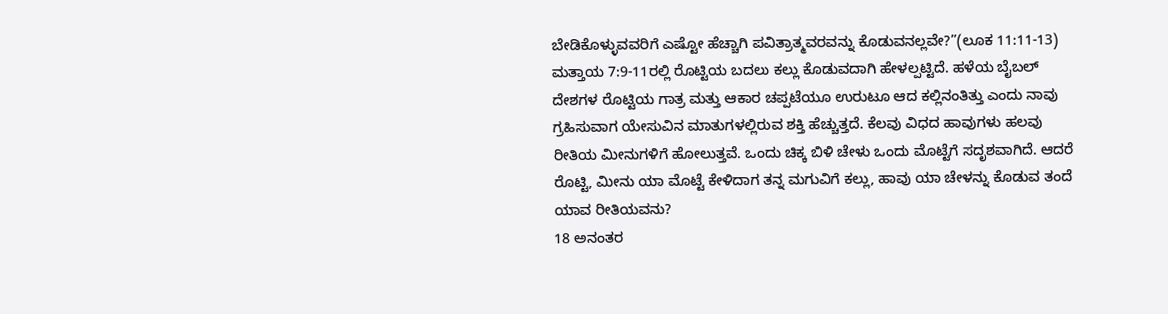ಬೇಡಿಕೊಳ್ಳುವವರಿಗೆ ಎಷ್ಟೋ ಹೆಚ್ಚಾಗಿ ಪವಿತ್ರಾತ್ಮವರವನ್ನು ಕೊಡುವನಲ್ಲವೇ?”(ಲೂಕ 11:11-13) ಮತ್ತಾಯ 7:9-11ರಲ್ಲಿ ರೊಟ್ಟಿಯ ಬದಲು ಕಲ್ಲು ಕೊಡುವದಾಗಿ ಹೇಳಲ್ಪಟ್ಟಿದೆ. ಹಳೆಯ ಬೈಬಲ್ ದೇಶಗಳ ರೊಟ್ಟಿಯ ಗಾತ್ರ ಮತ್ತು ಆಕಾರ ಚಪ್ಪಟೆಯೂ ಉರುಟೂ ಆದ ಕಲ್ಲಿನಂತಿತ್ತು ಎಂದು ನಾವು ಗ್ರಹಿಸುವಾಗ ಯೇಸುವಿನ ಮಾತುಗಳಲ್ಲಿರುವ ಶಕ್ತಿ ಹೆಚ್ಚುತ್ತದೆ. ಕೆಲವು ವಿಧದ ಹಾವುಗಳು ಹಲವು ರೀತಿಯ ಮೀನುಗಳಿಗೆ ಹೋಲುತ್ತವೆ. ಒಂದು ಚಿಕ್ಕ ಬಿಳಿ ಚೇಳು ಒಂದು ಮೊಟ್ಟೆಗೆ ಸದೃಶವಾಗಿದೆ. ಆದರೆ ರೊಟ್ಟಿ, ಮೀನು ಯಾ ಮೊಟ್ಟೆ ಕೇಳಿದಾಗ ತನ್ನ ಮಗುವಿಗೆ ಕಲ್ಲು, ಹಾವು ಯಾ ಚೇಳನ್ನು ಕೊಡುವ ತಂದೆ ಯಾವ ರೀತಿಯವನು?
18 ಅನಂತರ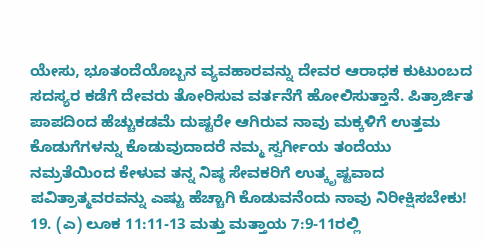ಯೇಸು, ಭೂತಂದೆಯೊಬ್ಬನ ವ್ಯವಹಾರವನ್ನು ದೇವರ ಆರಾಧಕ ಕುಟುಂಬದ ಸದಸ್ಯರ ಕಡೆಗೆ ದೇವರು ತೋರಿಸುವ ವರ್ತನೆಗೆ ಹೋಲಿಸುತ್ತಾನೆ. ಪಿತ್ರಾರ್ಜಿತ ಪಾಪದಿಂದ ಹೆಚ್ಚುಕಡಮೆ ದುಷ್ಟರೇ ಆಗಿರುವ ನಾವು ಮಕ್ಕಳಿಗೆ ಉತ್ತಮ ಕೊಡುಗೆಗಳನ್ನು ಕೊಡುವುದಾದರೆ ನಮ್ಮ ಸ್ವರ್ಗೀಯ ತಂದೆಯು ನಮ್ರತೆಯಿಂದ ಕೇಳುವ ತನ್ನ ನಿಷ್ಠ ಸೇವಕರಿಗೆ ಉತ್ಕೃಷ್ಟವಾದ ಪವಿತ್ರಾತ್ಮವರವನ್ನು ಎಷ್ಟು ಹೆಚ್ಚಾಗಿ ಕೊಡುವನೆಂದು ನಾವು ನಿರೀಕ್ಷಿಸಬೇಕು!
19. (ಎ) ಲೂಕ 11:11-13 ಮತ್ತು ಮತ್ತಾಯ 7:9-11ರಲ್ಲಿ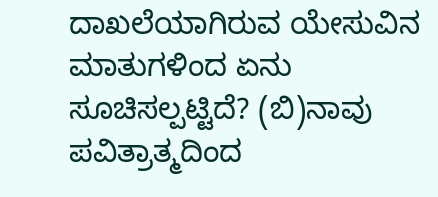ದಾಖಲೆಯಾಗಿರುವ ಯೇಸುವಿನ ಮಾತುಗಳಿಂದ ಏನು ಸೂಚಿಸಲ್ಪಟ್ಟಿದೆ? (ಬಿ)ನಾವು ಪವಿತ್ರಾತ್ಮದಿಂದ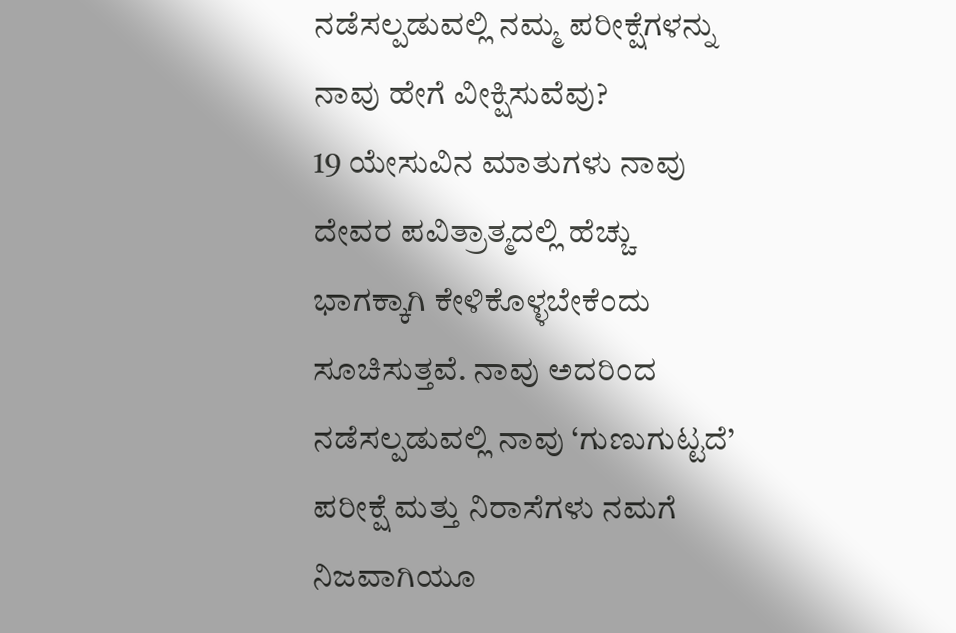ನಡೆಸಲ್ಪಡುವಲ್ಲಿ ನಮ್ಮ ಪರೀಕ್ಷೆಗಳನ್ನು ನಾವು ಹೇಗೆ ವೀಕ್ಷಿಸುವೆವು?
19 ಯೇಸುವಿನ ಮಾತುಗಳು ನಾವು ದೇವರ ಪವಿತ್ರಾತ್ಮದಲ್ಲಿ ಹೆಚ್ಚು ಭಾಗಕ್ಕಾಗಿ ಕೇಳಿಕೊಳ್ಳಬೇಕೆಂದು ಸೂಚಿಸುತ್ತವೆ. ನಾವು ಅದರಿಂದ ನಡೆಸಲ್ಪಡುವಲ್ಲಿ ನಾವು ‘ಗುಣುಗುಟ್ಟದೆ’ ಪರೀಕ್ಷೆ ಮತ್ತು ನಿರಾಸೆಗಳು ನಮಗೆ ನಿಜವಾಗಿಯೂ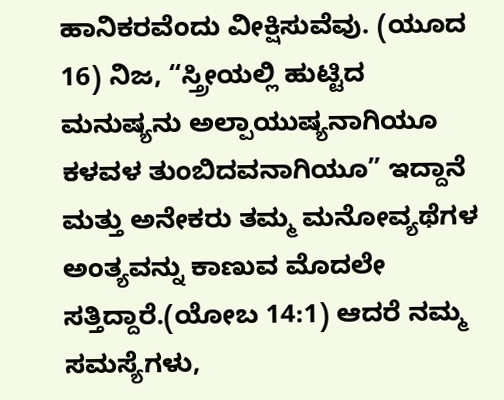ಹಾನಿಕರವೆಂದು ವೀಕ್ಷಿಸುವೆವು. (ಯೂದ 16) ನಿಜ, “ಸ್ತ್ರೀಯಲ್ಲಿ ಹುಟ್ಟಿದ ಮನುಷ್ಯನು ಅಲ್ಪಾಯುಷ್ಯನಾಗಿಯೂ ಕಳವಳ ತುಂಬಿದವನಾಗಿಯೂ” ಇದ್ದಾನೆ ಮತ್ತು ಅನೇಕರು ತಮ್ಮ ಮನೋವ್ಯಥೆಗಳ ಅಂತ್ಯವನ್ನು ಕಾಣುವ ಮೊದಲೇ ಸತ್ತಿದ್ದಾರೆ.(ಯೋಬ 14:1) ಆದರೆ ನಮ್ಮ ಸಮಸ್ಯೆಗಳು,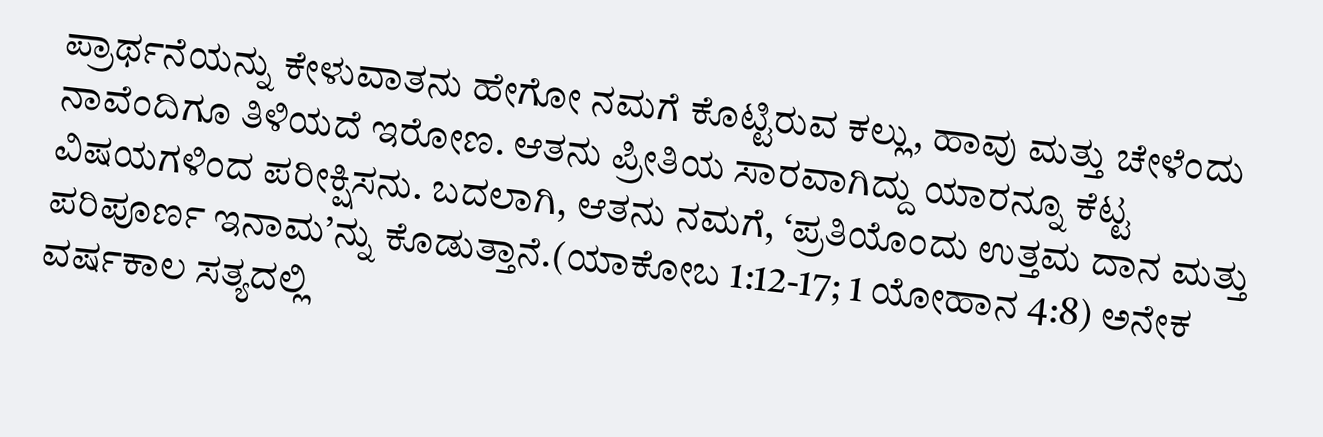ಪ್ರಾರ್ಥನೆಯನ್ನು ಕೇಳುವಾತನು ಹೇಗೋ ನಮಗೆ ಕೊಟ್ಟಿರುವ ಕಲ್ಲು, ಹಾವು ಮತ್ತು ಚೇಳೆಂದು ನಾವೆಂದಿಗೂ ತಿಳಿಯದೆ ಇರೋಣ. ಆತನು ಪ್ರೀತಿಯ ಸಾರವಾಗಿದ್ದು ಯಾರನ್ನೂ ಕೆಟ್ಟ ವಿಷಯಗಳಿಂದ ಪರೀಕ್ಷಿಸನು. ಬದಲಾಗಿ, ಆತನು ನಮಗೆ, ‘ಪ್ರತಿಯೊಂದು ಉತ್ತಮ ದಾನ ಮತ್ತು ಪರಿಪೂರ್ಣ ಇನಾಮ’ನ್ನು ಕೊಡುತ್ತಾನೆ.(ಯಾಕೋಬ 1:12-17; 1 ಯೋಹಾನ 4:8) ಅನೇಕ ವರ್ಷಕಾಲ ಸತ್ಯದಲ್ಲಿ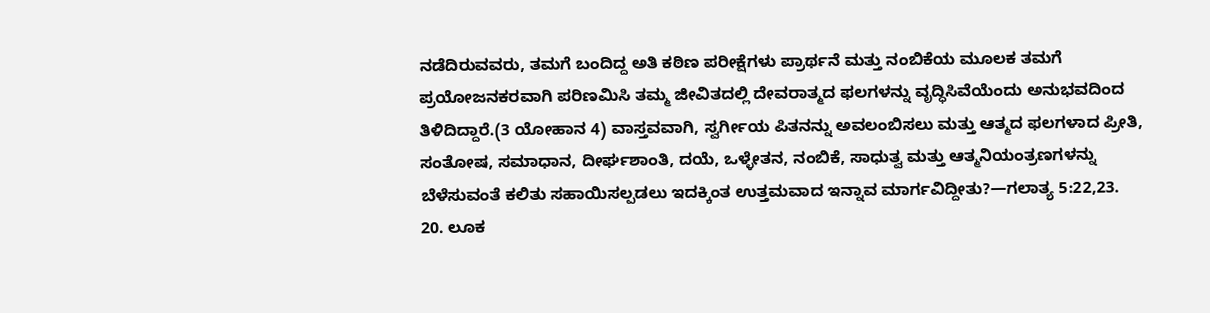ನಡೆದಿರುವವರು, ತಮಗೆ ಬಂದಿದ್ದ ಅತಿ ಕಠಿಣ ಪರೀಕ್ಷೆಗಳು ಪ್ರಾರ್ಥನೆ ಮತ್ತು ನಂಬಿಕೆಯ ಮೂಲಕ ತಮಗೆ ಪ್ರಯೋಜನಕರವಾಗಿ ಪರಿಣಮಿಸಿ ತಮ್ಮ ಜೀವಿತದಲ್ಲಿ ದೇವರಾತ್ಮದ ಫಲಗಳನ್ನು ವೃದ್ಧಿಸಿವೆಯೆಂದು ಅನುಭವದಿಂದ ತಿಳಿದಿದ್ದಾರೆ.(3 ಯೋಹಾನ 4) ವಾಸ್ತವವಾಗಿ, ಸ್ವರ್ಗೀಯ ಪಿತನನ್ನು ಅವಲಂಬಿಸಲು ಮತ್ತು ಆತ್ಮದ ಫಲಗಳಾದ ಪ್ರೀತಿ, ಸಂತೋಷ, ಸಮಾಧಾನ, ದೀರ್ಘಶಾಂತಿ, ದಯೆ, ಒಳ್ಳೇತನ, ನಂಬಿಕೆ, ಸಾಧುತ್ವ ಮತ್ತು ಆತ್ಮನಿಯಂತ್ರಣಗಳನ್ನು ಬೆಳೆಸುವಂತೆ ಕಲಿತು ಸಹಾಯಿಸಲ್ಪಡಲು ಇದಕ್ಕಿಂತ ಉತ್ತಮವಾದ ಇನ್ನಾವ ಮಾರ್ಗವಿದ್ದೀತು?—ಗಲಾತ್ಯ 5:22,23.
20. ಲೂಕ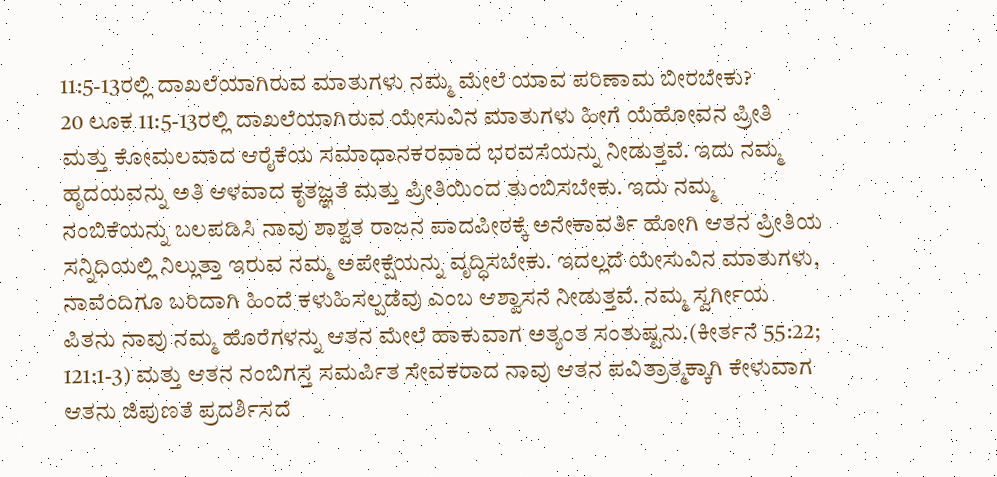11:5-13ರಲ್ಲಿ ದಾಖಲೆಯಾಗಿರುವ ಮಾತುಗಳು ನಮ್ಮ ಮೇಲೆ ಯಾವ ಪರಿಣಾಮ ಬೀರಬೇಕು?
20 ಲೂಕ 11:5-13ರಲ್ಲಿ ದಾಖಲೆಯಾಗಿರುವ ಯೇಸುವಿನ ಮಾತುಗಳು ಹೀಗೆ ಯೆಹೋವನ ಪ್ರೀತಿ ಮತ್ತು ಕೋಮಲವಾದ ಆರೈಕೆಯ ಸಮಾಧಾನಕರವಾದ ಭರವಸೆಯನ್ನು ನೀಡುತ್ತವೆ. ಇದು ನಮ್ಮ ಹೃದಯವನ್ನು ಅತಿ ಆಳವಾದ ಕೃತಜ್ಞತೆ ಮತ್ತು ಪ್ರೀತಿಯಿಂದ ತುಂಬಿಸಬೇಕು. ಇದು ನಮ್ಮ ನಂಬಿಕೆಯನ್ನು ಬಲಪಡಿಸಿ ನಾವು ಶಾಶ್ವತ ರಾಜನ ಪಾದಪೀಠಕ್ಕೆ ಅನೇಕಾವರ್ತಿ ಹೋಗಿ ಆತನ ಪ್ರೀತಿಯ ಸನ್ನಿಧಿಯಲ್ಲಿ ನಿಲ್ಲುತ್ತಾ ಇರುವ ನಮ್ಮ ಅಪೇಕ್ಷೆಯನ್ನು ವೃದ್ಧಿಸಬೇಕು. ಇದಲ್ಲದೆ ಯೇಸುವಿನ ಮಾತುಗಳು, ನಾವೆಂದಿಗೂ ಬರಿದಾಗಿ ಹಿಂದೆ ಕಳುಹಿಸಲ್ಪಡೆವು ಎಂಬ ಆಶ್ವಾಸನೆ ನೀಡುತ್ತವೆ. ನಮ್ಮ ಸ್ವರ್ಗೀಯ ಪಿತನು ನಾವು ನಮ್ಮ ಹೊರೆಗಳನ್ನು ಆತನ ಮೇಲೆ ಹಾಕುವಾಗ ಅತ್ಯಂತ ಸಂತುಷ್ಟನು.(ಕೀರ್ತನೆ 55:22; 121:1-3) ಮತ್ತು ಆತನ ನಂಬಿಗಸ್ತ ಸಮರ್ಪಿತ ಸೇವಕರಾದ ನಾವು ಆತನ ಪವಿತ್ರಾತ್ಮಕ್ಕಾಗಿ ಕೇಳುವಾಗ ಆತನು ಜಿಪುಣತೆ ಪ್ರದರ್ಶಿಸದೆ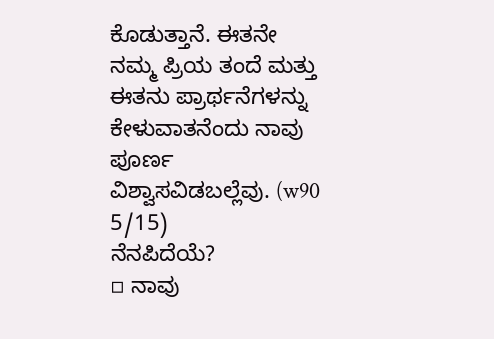ಕೊಡುತ್ತಾನೆ. ಈತನೇ ನಮ್ಮ ಪ್ರಿಯ ತಂದೆ ಮತ್ತು ಈತನು ಪ್ರಾರ್ಥನೆಗಳನ್ನು ಕೇಳುವಾತನೆಂದು ನಾವು ಪೂರ್ಣ ವಿಶ್ವಾಸವಿಡಬಲ್ಲೆವು. (w90 5/15)
ನೆನಪಿದೆಯೆ?
▫ ನಾವು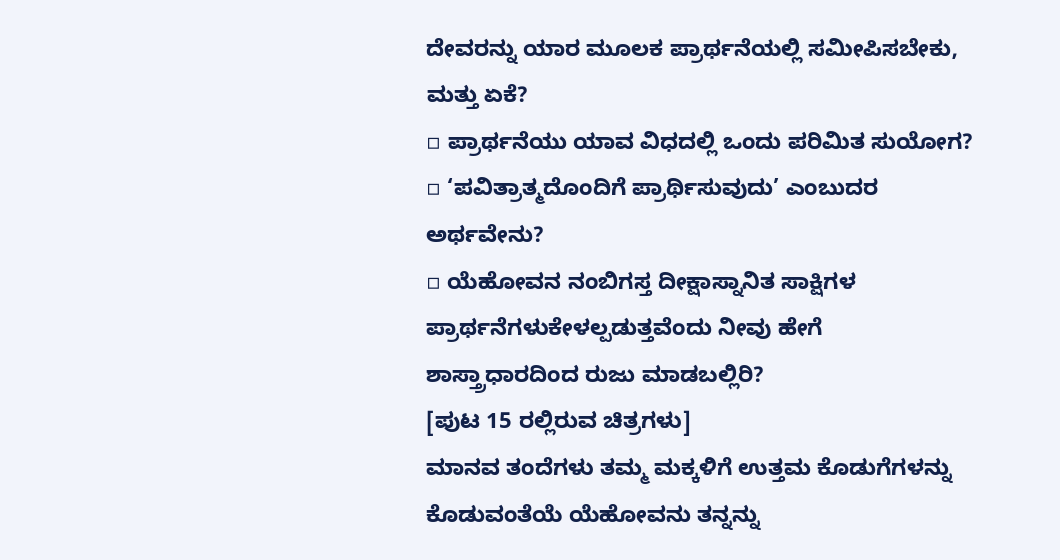ದೇವರನ್ನು ಯಾರ ಮೂಲಕ ಪ್ರಾರ್ಥನೆಯಲ್ಲಿ ಸಮೀಪಿಸಬೇಕು, ಮತ್ತು ಏಕೆ?
▫ ಪ್ರಾರ್ಥನೆಯು ಯಾವ ವಿಧದಲ್ಲಿ ಒಂದು ಪರಿಮಿತ ಸುಯೋಗ?
▫ ‘ಪವಿತ್ರಾತ್ಮದೊಂದಿಗೆ ಪ್ರಾರ್ಥಿಸುವುದು’ ಎಂಬುದರ ಅರ್ಥವೇನು?
▫ ಯೆಹೋವನ ನಂಬಿಗಸ್ತ ದೀಕ್ಷಾಸ್ನಾನಿತ ಸಾಕ್ಷಿಗಳ ಪ್ರಾರ್ಥನೆಗಳುಕೇಳಲ್ಪಡುತ್ತವೆಂದು ನೀವು ಹೇಗೆ ಶಾಸ್ತ್ರಾಧಾರದಿಂದ ರುಜು ಮಾಡಬಲ್ಲಿರಿ?
[ಪುಟ 15 ರಲ್ಲಿರುವ ಚಿತ್ರಗಳು]
ಮಾನವ ತಂದೆಗಳು ತಮ್ಮ ಮಕ್ಕಳಿಗೆ ಉತ್ತಮ ಕೊಡುಗೆಗಳನ್ನು ಕೊಡುವಂತೆಯೆ ಯೆಹೋವನು ತನ್ನನ್ನು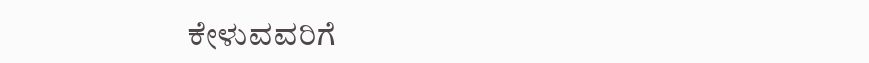ಕೇಳುವವರಿಗೆ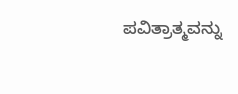ಪವಿತ್ರಾತ್ಮವನ್ನು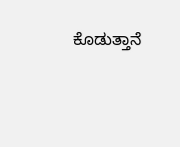ಕೊಡುತ್ತಾನೆ